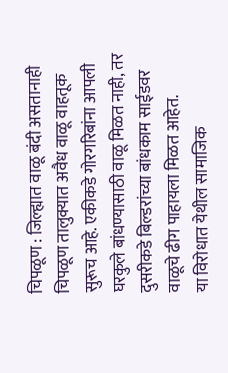चिपळूण : जिल्ह्यात वाळू बंदी असतानाही चिपळूण तालुक्यात अवैध वाळू वाहतूक सुरूच आहे. एकीकडे गोरगरिबांना आपली घरकुले बांधण्यासाठी वाळू मिळत नाही, तर दुसरीकडे बिल्डरांच्या बांधकाम साईडवर वाळूचे ढीग पाहायला मिळत आहेत.
या विरोधात येथील सामाजिक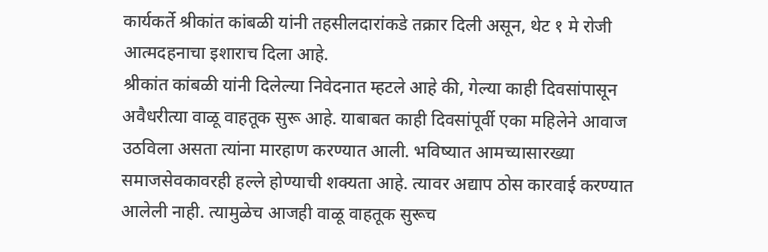कार्यकर्ते श्रीकांत कांबळी यांनी तहसीलदारांकडे तक्रार दिली असून, थेट १ मे रोजी आत्मदहनाचा इशाराच दिला आहे.
श्रीकांत कांबळी यांनी दिलेल्या निवेदनात म्हटले आहे की, गेल्या काही दिवसांपासून अवैधरीत्या वाळू वाहतूक सुरू आहे. याबाबत काही दिवसांपूर्वी एका महिलेने आवाज उठविला असता त्यांना मारहाण करण्यात आली. भविष्यात आमच्यासारख्या समाजसेवकावरही हल्ले होण्याची शक्यता आहे. त्यावर अद्याप ठोस कारवाई करण्यात आलेली नाही. त्यामुळेच आजही वाळू वाहतूक सुरूच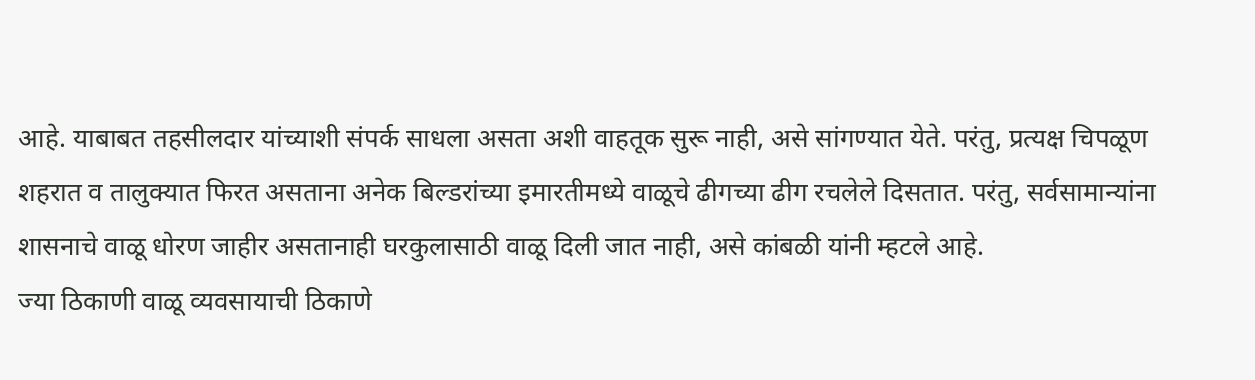आहे. याबाबत तहसीलदार यांच्याशी संपर्क साधला असता अशी वाहतूक सुरू नाही, असे सांगण्यात येते. परंतु, प्रत्यक्ष चिपळूण शहरात व तालुक्यात फिरत असताना अनेक बिल्डरांच्या इमारतीमध्ये वाळूचे ढीगच्या ढीग रचलेले दिसतात. परंतु, सर्वसामान्यांना शासनाचे वाळू धोरण जाहीर असतानाही घरकुलासाठी वाळू दिली जात नाही, असे कांबळी यांनी म्हटले आहे.
ज्या ठिकाणी वाळू व्यवसायाची ठिकाणे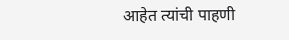आहेत त्यांची पाहणी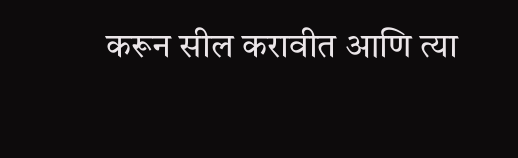करून सील करावीत आणि त्या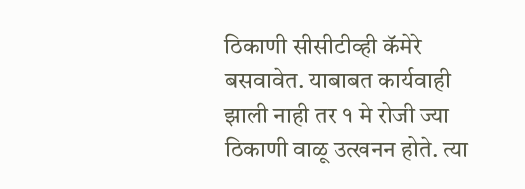ठिकाणी सीसीटीव्ही कॅमेरे बसवावेत. याबाबत कार्यवाही झाली नाही तर १ मे रोजी ज्या ठिकाणी वाळू उत्खनन होते. त्या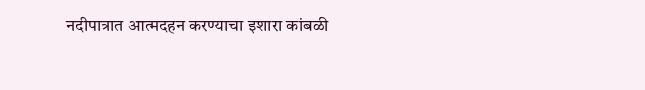नदीपात्रात आत्मदहन करण्याचा इशारा कांबळी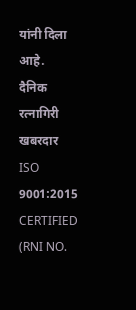यांनी दिला आहे.
दैनिक रत्नागिरी खबरदार
ISO 9001:2015 CERTIFIED
(RNI NO.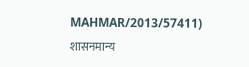MAHMAR/2013/57411)
शासनमान्य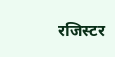रजिस्टर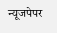न्यूजपेपर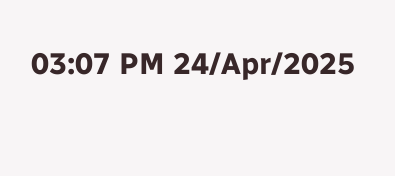03:07 PM 24/Apr/2025